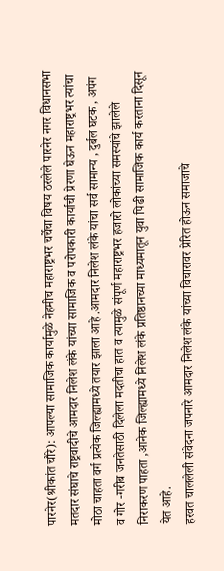पारनेर(श्रीकांत चौरे): आपल्या सामाजिक कार्यामुळे नेहमीच महाराष्ट्रभर चर्चेचा विषय ठरलेले पारनेर नगर विधानसभा मतदार संघाचे राष्ट्रवादीचे आमदार निलेश लंके यांच्या सामाजिक व परोपकारी कार्याची प्रेरणा घेऊन महाराष्ट्रभर त्यांचा मोठा चाहता वर्ग प्रत्येक जिल्ह्यामध्ये तयार झाला आहे .आमदार निलेश लंके यांचा सर्व सामान्य , दुर्बल घटक , अपंग व गोर -गरीब जनतेसाठी दिलेला मदतीचा हात व त्यामुळे संपूर्ण महाराष्ट्रभर हजारो लोकांच्या समस्यांचे झालेले निराकरण पाहता ,आनेक जिल्ह्यामध्ये निलेश लंके प्रतिष्ठानच्या माध्यमातून युवा पिढी सामाजिक कार्य करताना दिसून येत आहे.
हरवत चाललेली संवेदना जपनारे आमदार निलेश लंके यांच्या विचारावर प्रेरित होऊन समाजाचे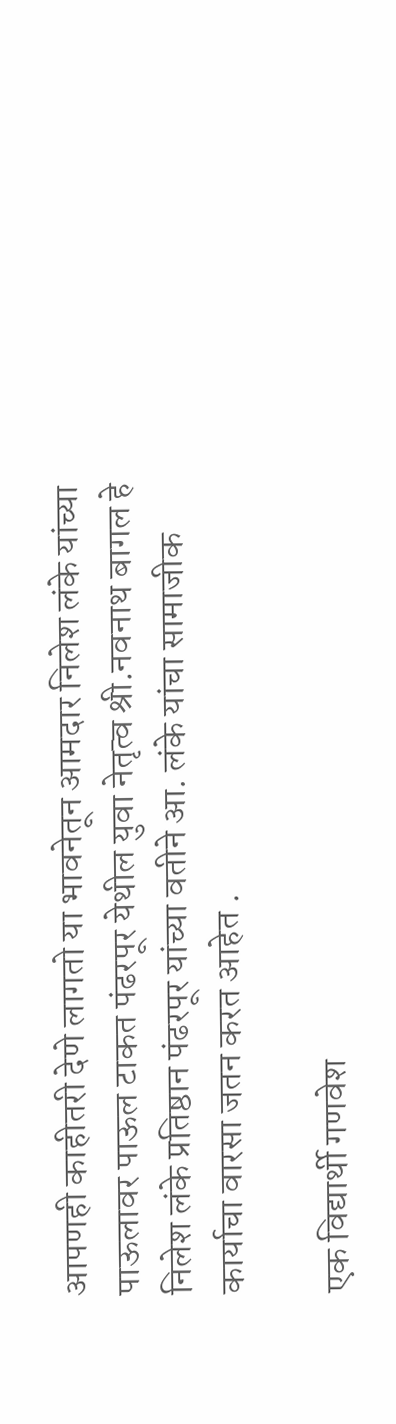आपणही काहीतरी देणे लागतो या भावनेतून आमदार निलेश लंके यांच्या पाऊलावर पाऊल टाकत पंढरपूर येथील युवा नेतृत्व श्री.नवनाथ बागल हे निलेश लंके प्रतिष्ठान पंढरपूर यांच्या वतीने आ. लंके यांचा सामाजीक कार्याचा वारसा जतन करत आहेत .

एक विद्यार्थी गणवेश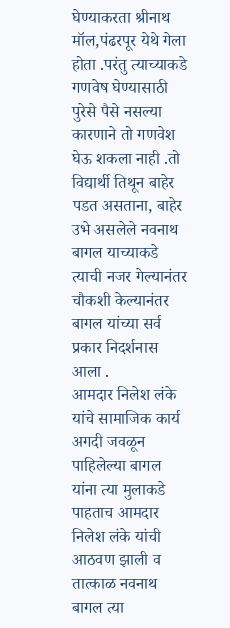घेण्याकरता श्रीनाथ मॉल,पंढरपूर येथे गेला होता .परंतु त्याच्याकडे गणवेष घेण्यासाठी पुरेसे पैसे नसल्या कारणाने तो गणवेश घेऊ शकला नाही .तो विद्यार्थी तिथून बाहेर पडत असताना, बाहेर उभे असलेले नवनाथ बागल याच्याकडे त्याची नजर गेल्यानंतर चौकशी केल्यानंतर बागल यांच्या सर्व प्रकार निदर्शनास आला .
आमदार निलेश लंके यांचे सामाजिक कार्य अगदी जवळून पाहिलेल्या बागल यांना त्या मुलाकडे पाहताच आमदार निलेश लंके यांची आठवण झाली व तात्काळ नवनाथ बागल त्या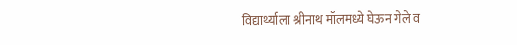विद्यार्थ्याला श्रीनाथ मॉलमध्ये घेऊन गेले व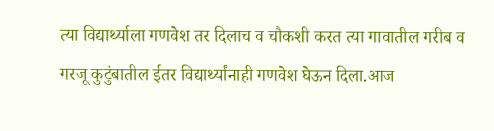त्या विद्यार्थ्याला गणवेश तर दिलाच व चौकशी करत त्या गावातील गरीब व गरजू कुटुंबातील ईतर विद्यार्थ्यांनाही गणवेश घेऊन दिला.आज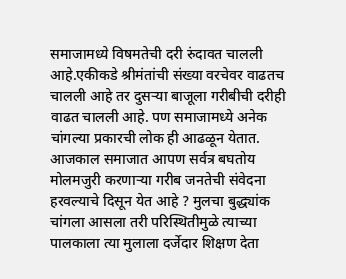समाजामध्ये विषमतेची दरी रुंदावत चालली आहे.एकीकडे श्रीमंतांची संख्या वरचेवर वाढतच चालली आहे तर दुसऱ्या बाजूला गरीबीची दरीही वाढत चालली आहे. पण समाजामध्ये अनेक चांगल्या प्रकारची लोक ही आढळून येतात.
आजकाल समाजात आपण सर्वत्र बघतोय मोलमजुरी करणाऱ्या गरीब जनतेची संवेदना हरवल्याचे दिसून येत आहे ? मुलचा बुद्ध्यांक चांगला आसला तरी परिस्थितीमुळे त्याच्या पालकाला त्या मुलाला दर्जेदार शिक्षण देता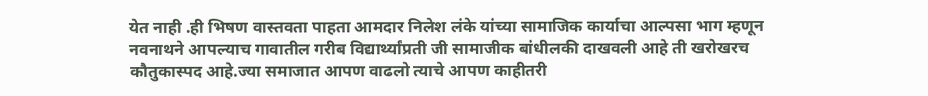येत नाही .ही भिषण वास्तवता पाहता आमदार निलेश लंके यांच्या सामाजिक कार्याचा आल्पसा भाग म्हणून नवनाथने आपल्याच गावातील गरीब विद्यार्थ्यांप्रती जी सामाजीक बांधीलकी दाखवली आहे ती खरोखरच कौतुकास्पद आहे.ज्या समाजात आपण वाढलो त्याचे आपण काहीतरी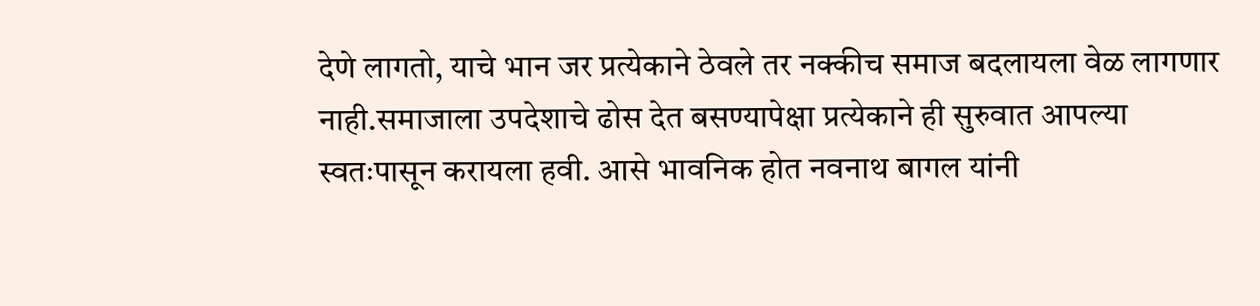देणे लागतो, याचे भान जर प्रत्येकाने ठेवले तर नक्कीच समाज बदलायला वेळ लागणार नाही.समाजाला उपदेशाचे ढोस देत बसण्यापेक्षा प्रत्येकाने ही सुरुवात आपल्या स्वतःपासून करायला हवी. आसे भावनिक होत नवनाथ बागल यांनी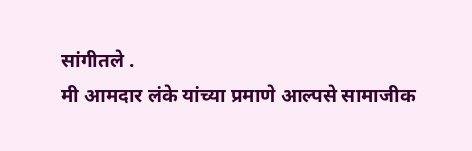सांगीतले .
मी आमदार लंके यांच्या प्रमाणे आल्पसे सामाजीक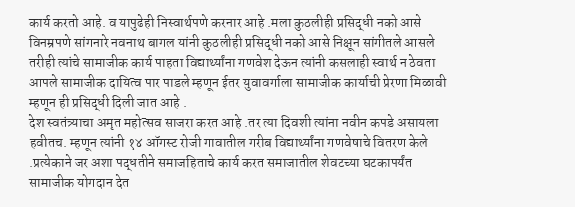कार्य करतो आहे. व यापुढेही निस्वार्थपणे करनार आहे .मला कुठलीही प्रसिद्धी नको आसे विनम्रपणे सांगनारे नवनाथ बागल यांनी कुठलीही प्रसिद्धी नको आसे निक्षून सांगीतले आसले तरीही त्यांचे सामाजीक कार्य पाहता विद्यार्थ्यांना गणवेश देऊन त्यांनी कसलाही स्वार्थ न ठेवता आपले सामाजीक दायित्व पार पाडले म्हणून ईतर युवावर्गाला सामाजीक कार्याची प्रेरणा मिळावी म्हणून ही प्रसिद्धी दिली जात आहे .
देश स्वतंत्र्याचा अमृत महोत्सव साजरा करत आहे .तर त्या दिवशी त्यांना नवीन कपडे असायला हवीतच. म्हणून त्यांनी १४ ऑगस्ट रोजी गावातील गरीब विद्यार्थ्यांना गणवेषाचे वितरण केले .प्रत्येकाने जर अशा पद्धतीने समाजहिताचे कार्य करत समाजातील शेवटच्या घटकापर्यंत सामाजीक योगदान देत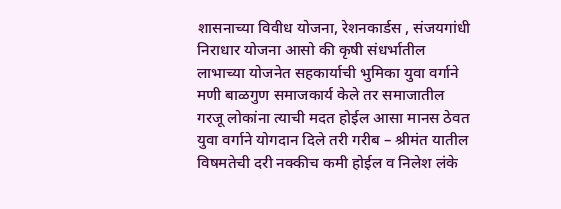शासनाच्या विवीध योजना, रेशनकार्डस , संजयगांधी निराधार योजना आसो की कृषी संधर्भातील लाभाच्या योजनेत सहकार्याची भुमिका युवा वर्गाने मणी बाळगुण समाजकार्य केले तर समाजातील गरजू लोकांना त्याची मदत होईल आसा मानस ठेवत युवा वर्गाने योगदान दिले तरी गरीब – श्रीमंत यातील विषमतेची दरी नक्कीच कमी होईल व निलेश लंके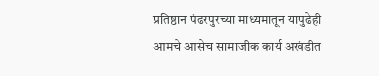प्रतिष्ठान पंढरपुरच्या माध्यमातून यापुढेही आमचे आसेच सामाजीक कार्य अखंडीत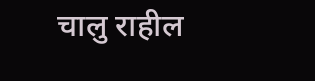चालु राहील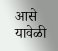आसे यावेळी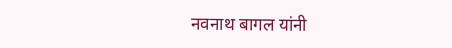नवनाथ बागल यांनी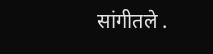सांगीतले .